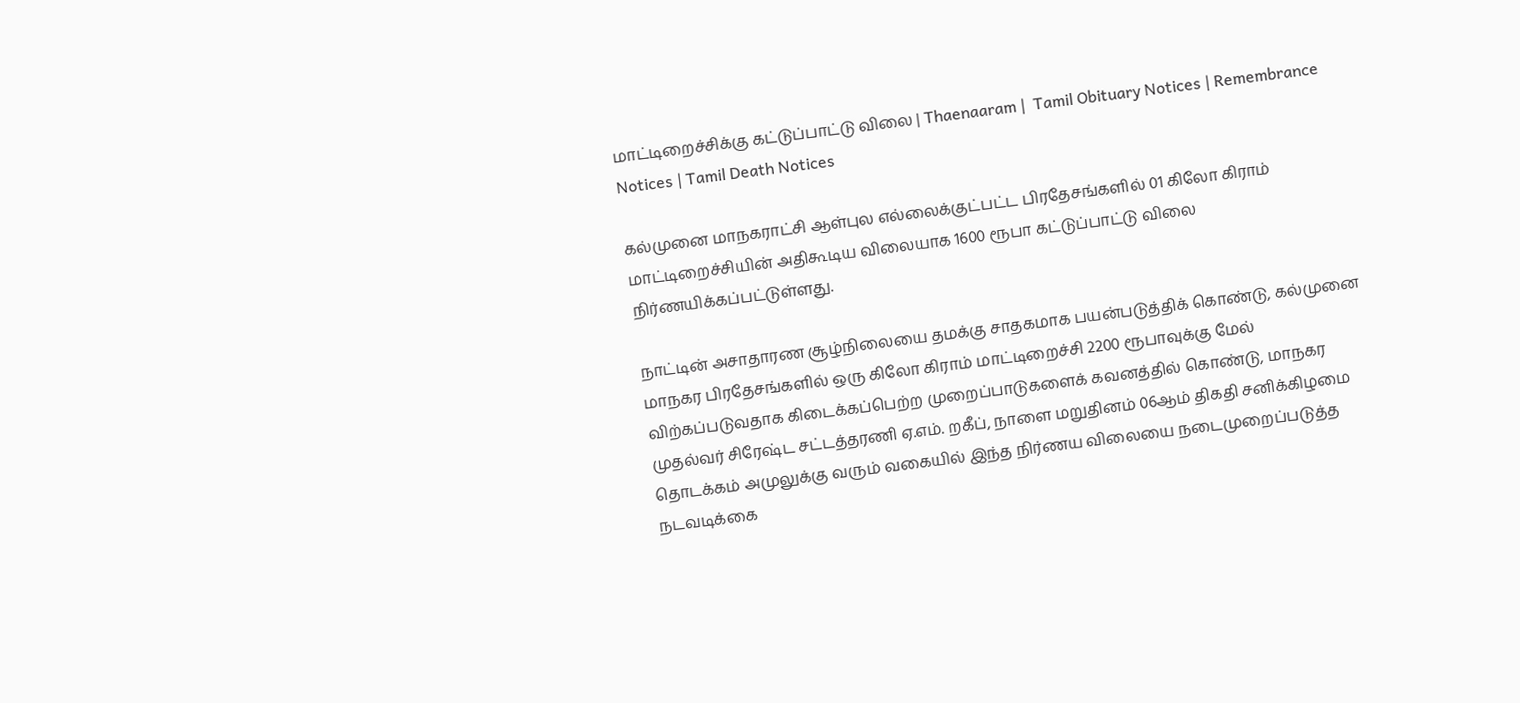மாட்டிறைச்சிக்கு கட்டுப்பாட்டு விலை | Thaenaaram |  Tamil Obituary Notices | Remembrance Notices | Tamil Death Notices

கல்முனை மாநகராட்சி ஆள்புல எல்லைக்குட்பட்ட பிரதேசங்களில் 01 கிலோ கிராம் மாட்டிறைச்சியின் அதிகூடிய விலையாக 1600 ரூபா கட்டுப்பாட்டு விலை நிர்ணயிக்கப்பட்டுள்ளது.

நாட்டின் அசாதாரண சூழ்நிலையை தமக்கு சாதகமாக பயன்படுத்திக் கொண்டு, கல்முனை மாநகர பிரதேசங்களில் ஒரு கிலோ கிராம் மாட்டிறைச்சி 2200 ரூபாவுக்கு மேல் விற்கப்படுவதாக கிடைக்கப்பெற்ற முறைப்பாடுகளைக் கவனத்தில் கொண்டு, மாநகர முதல்வர் சிரேஷ்ட சட்டத்தரணி ஏ.எம். றகீப், நாளை மறுதினம் 06ஆம் திகதி சனிக்கிழமை தொடக்கம் அமுலுக்கு வரும் வகையில் இந்த நிர்ணய விலையை நடைமுறைப்படுத்த நடவடிக்கை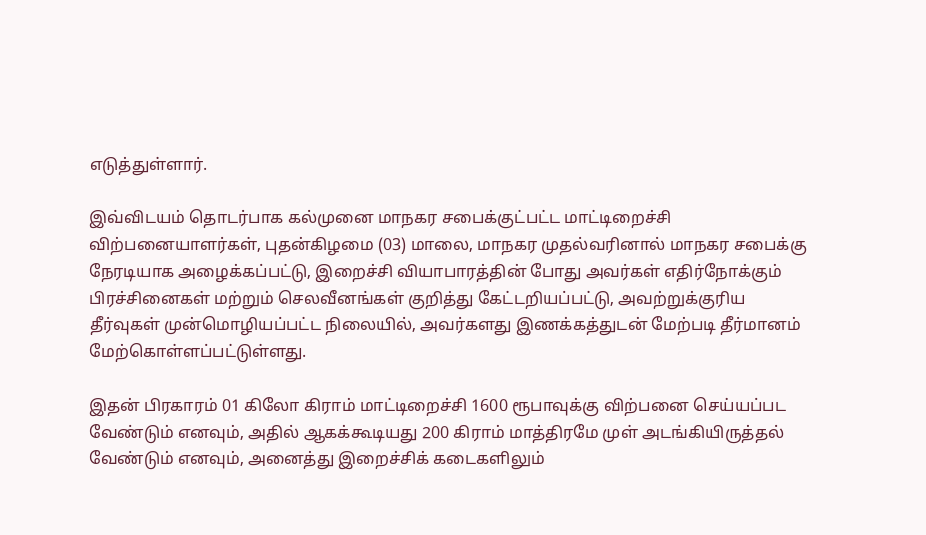எடுத்துள்ளார்.

இவ்விடயம் தொடர்பாக கல்முனை மாநகர சபைக்குட்பட்ட மாட்டிறைச்சி விற்பனையாளர்கள், புதன்கிழமை (03) மாலை, மாநகர முதல்வரினால் மாநகர சபைக்கு நேரடியாக அழைக்கப்பட்டு, இறைச்சி வியாபாரத்தின் போது அவர்கள் எதிர்நோக்கும் பிரச்சினைகள் மற்றும் செலவீனங்கள் குறித்து கேட்டறியப்பட்டு, அவற்றுக்குரிய தீர்வுகள் முன்மொழியப்பட்ட நிலையில், அவர்களது இணக்கத்துடன் மேற்படி தீர்மானம் மேற்கொள்ளப்பட்டுள்ளது.

இதன் பிரகாரம் 01 கிலோ கிராம் மாட்டிறைச்சி 1600 ரூபாவுக்கு விற்பனை செய்யப்பட வேண்டும் எனவும், அதில் ஆகக்கூடியது 200 கிராம் மாத்திரமே முள் அடங்கியிருத்தல் வேண்டும் எனவும், அனைத்து இறைச்சிக் கடைகளிலும்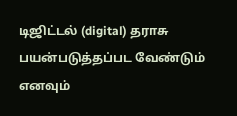டிஜிட்டல் (digital) தராசு பயன்படுத்தப்பட வேண்டும் எனவும்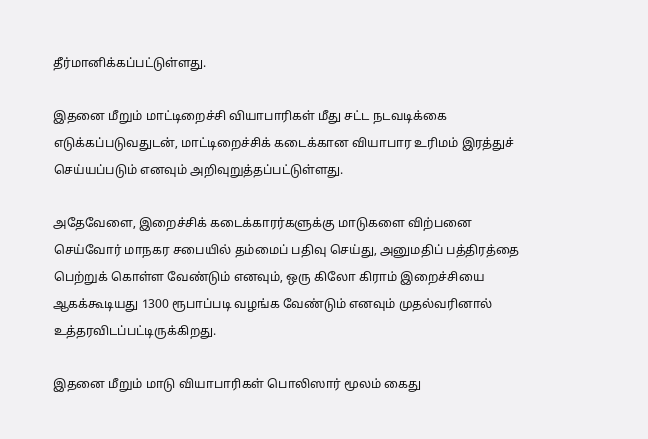தீர்மானிக்கப்பட்டுள்ளது.

இதனை மீறும் மாட்டிறைச்சி வியாபாரிகள் மீது சட்ட நடவடிக்கை எடுக்கப்படுவதுடன், மாட்டிறைச்சிக் கடைக்கான வியாபார உரிமம் இரத்துச் செய்யப்படும் எனவும் அறிவுறுத்தப்பட்டுள்ளது.

அதேவேளை, இறைச்சிக் கடைக்காரர்களுக்கு மாடுகளை விற்பனை செய்வோர் மாநகர சபையில் தம்மைப் பதிவு செய்து, அனுமதிப் பத்திரத்தை பெற்றுக் கொள்ள வேண்டும் எனவும், ஒரு கிலோ கிராம் இறைச்சியை ஆகக்கூடியது 1300 ரூபாப்படி வழங்க வேண்டும் எனவும் முதல்வரினால் உத்தரவிடப்பட்டிருக்கிறது.

இதனை மீறும் மாடு வியாபாரிகள் பொலிஸார் மூலம் கைது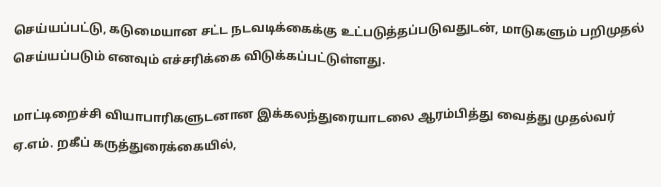செய்யப்பட்டு, கடுமையான சட்ட நடவடிக்கைக்கு உட்படுத்தப்படுவதுடன், மாடுகளும் பறிமுதல் செய்யப்படும் எனவும் எச்சரிக்கை விடுக்கப்பட்டுள்ளது.

மாட்டிறைச்சி வியாபாரிகளுடனான இக்கலந்துரையாடலை ஆரம்பித்து வைத்து முதல்வர் ஏ.எம். றகீப் கருத்துரைக்கையில்,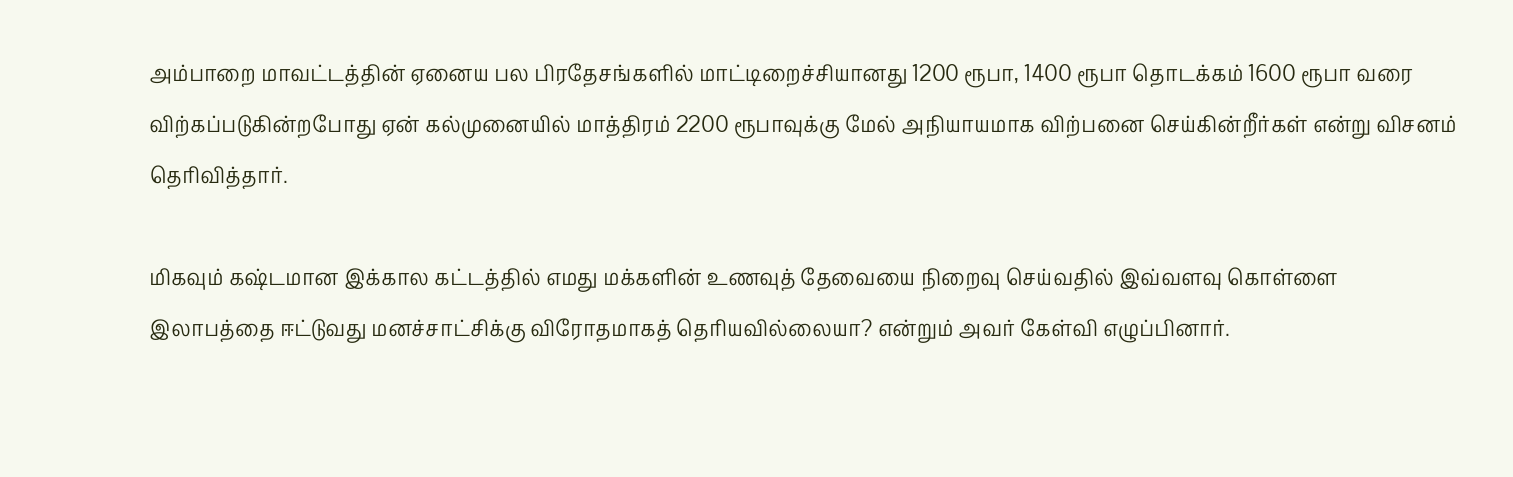அம்பாறை மாவட்டத்தின் ஏனைய பல பிரதேசங்களில் மாட்டிறைச்சியானது 1200 ரூபா, 1400 ரூபா தொடக்கம் 1600 ரூபா வரை விற்கப்படுகின்றபோது ஏன் கல்முனையில் மாத்திரம் 2200 ரூபாவுக்கு மேல் அநியாயமாக விற்பனை செய்கின்றீர்கள் என்று விசனம் தெரிவித்தார்.

மிகவும் கஷ்டமான இக்கால கட்டத்தில் எமது மக்களின் உணவுத் தேவையை நிறைவு செய்வதில் இவ்வளவு கொள்ளை இலாபத்தை ஈட்டுவது மனச்சாட்சிக்கு விரோதமாகத் தெரியவில்லையா? என்றும் அவர் கேள்வி எழுப்பினார்.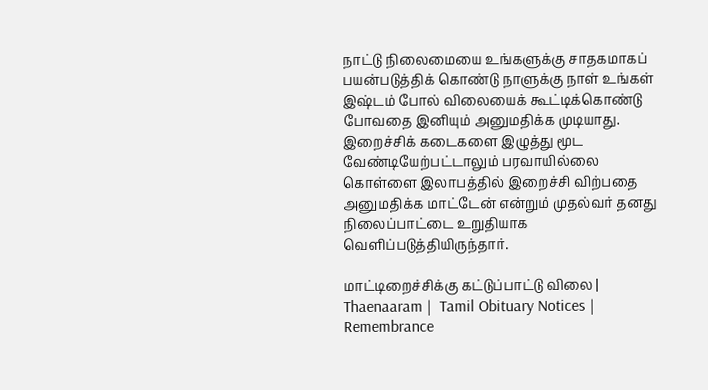நாட்டு நிலைமையை உங்களுக்கு சாதகமாகப் பயன்படுத்திக் கொண்டு நாளுக்கு நாள் உங்கள் இஷ்டம் போல் விலையைக் கூட்டிக்கொண்டு போவதை இனியும் அனுமதிக்க முடியாது. இறைச்சிக் கடைகளை இழுத்து மூட வேண்டியேற்பட்டாலும் பரவாயில்லை கொள்ளை இலாபத்தில் இறைச்சி விற்பதை அனுமதிக்க மாட்டேன் என்றும் முதல்வர் தனது நிலைப்பாட்டை உறுதியாக வெளிப்படுத்தியிருந்தார்.

மாட்டிறைச்சிக்கு கட்டுப்பாட்டு விலை | Thaenaaram |  Tamil Obituary Notices | Remembrance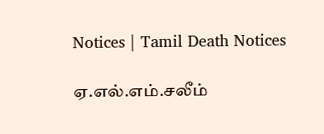Notices | Tamil Death Notices

ஏ.எல்.எம்.சலீம்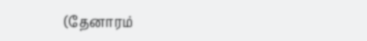(தேனாரம்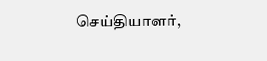செய்தியாளர்,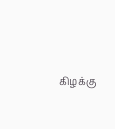கிழக்கு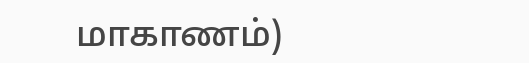மாகாணம்)